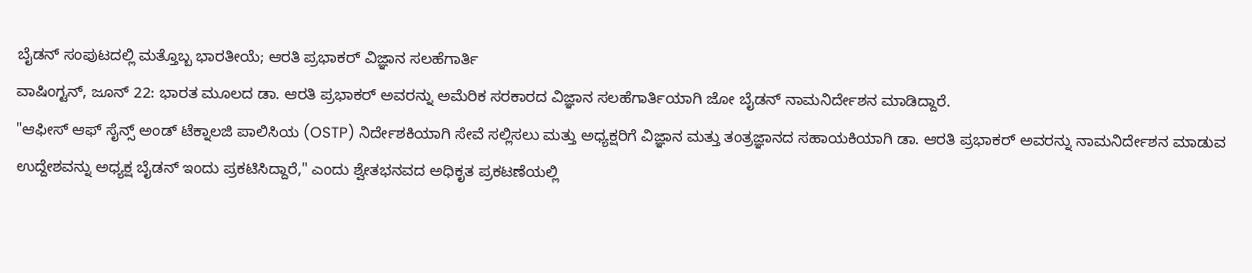ಬೈಡನ್ ಸಂಪುಟದಲ್ಲಿ ಮತ್ತೊಬ್ಬ ಭಾರತೀಯೆ; ಆರತಿ ಪ್ರಭಾಕರ್ ವಿಜ್ಞಾನ ಸಲಹೆಗಾರ್ತಿ
ವಾಷಿಂಗ್ಟನ್, ಜೂನ್ 22: ಭಾರತ ಮೂಲದ ಡಾ. ಆರತಿ ಪ್ರಭಾಕರ್ ಅವರನ್ನು ಅಮೆರಿಕ ಸರಕಾರದ ವಿಜ್ಞಾನ ಸಲಹೆಗಾರ್ತಿಯಾಗಿ ಜೋ ಬೈಡನ್ ನಾಮನಿರ್ದೇಶನ ಮಾಡಿದ್ದಾರೆ.
"ಆಫೀಸ್ ಆಫ್ ಸೈನ್ಸ್ ಅಂಡ್ ಟೆಕ್ನಾಲಜಿ ಪಾಲಿಸಿಯ (OSTP) ನಿರ್ದೇಶಕಿಯಾಗಿ ಸೇವೆ ಸಲ್ಲಿಸಲು ಮತ್ತು ಅಧ್ಯಕ್ಷರಿಗೆ ವಿಜ್ಞಾನ ಮತ್ತು ತಂತ್ರಜ್ಞಾನದ ಸಹಾಯಕಿಯಾಗಿ ಡಾ. ಆರತಿ ಪ್ರಭಾಕರ್ ಅವರನ್ನು ನಾಮನಿರ್ದೇಶನ ಮಾಡುವ ಉದ್ದೇಶವನ್ನು ಅಧ್ಯಕ್ಷ ಬೈಡನ್ ಇಂದು ಪ್ರಕಟಿಸಿದ್ದಾರೆ," ಎಂದು ಶ್ವೇತಭನವದ ಅಧಿಕೃತ ಪ್ರಕಟಣೆಯಲ್ಲಿ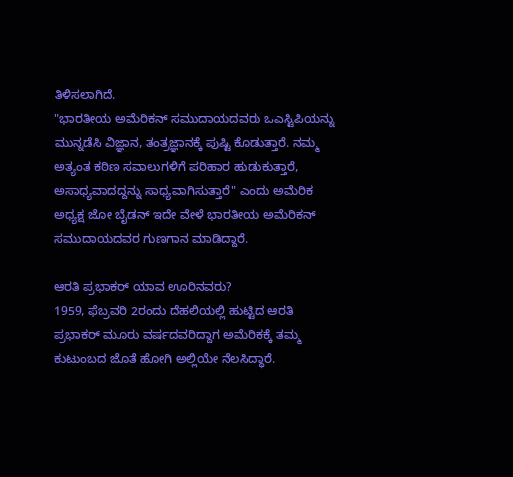ತಿಳಿಸಲಾಗಿದೆ.
"ಭಾರತೀಯ ಅಮೆರಿಕನ್ ಸಮುದಾಯದವರು ಒಎಸ್ಟಿಪಿಯನ್ನು ಮುನ್ನಡೆಸಿ ವಿಜ್ಞಾನ, ತಂತ್ರಜ್ಞಾನಕ್ಕೆ ಪುಷ್ಟಿ ಕೊಡುತ್ತಾರೆ. ನಮ್ಮ ಅತ್ಯಂತ ಕಠಿಣ ಸವಾಲುಗಳಿಗೆ ಪರಿಹಾರ ಹುಡುಕುತ್ತಾರೆ, ಅಸಾಧ್ಯವಾದದ್ದನ್ನು ಸಾಧ್ಯವಾಗಿಸುತ್ತಾರೆ" ಎಂದು ಅಮೆರಿಕ ಅಧ್ಯಕ್ಷ ಜೋ ಬೈಡನ್ ಇದೇ ವೇಳೆ ಭಾರತೀಯ ಅಮೆರಿಕನ್ ಸಮುದಾಯದವರ ಗುಣಗಾನ ಮಾಡಿದ್ದಾರೆ.

ಆರತಿ ಪ್ರಭಾಕರ್ ಯಾವ ಊರಿನವರು?
1959, ಫೆಬ್ರವರಿ 2ರಂದು ದೆಹಲಿಯಲ್ಲಿ ಹುಟ್ಟಿದ ಆರತಿ ಪ್ರಭಾಕರ್ ಮೂರು ವರ್ಷದವರಿದ್ದಾಗ ಅಮೆರಿಕಕ್ಕೆ ತಮ್ಮ ಕುಟುಂಬದ ಜೊತೆ ಹೋಗಿ ಅಲ್ಲಿಯೇ ನೆಲಸಿದ್ಧಾರೆ.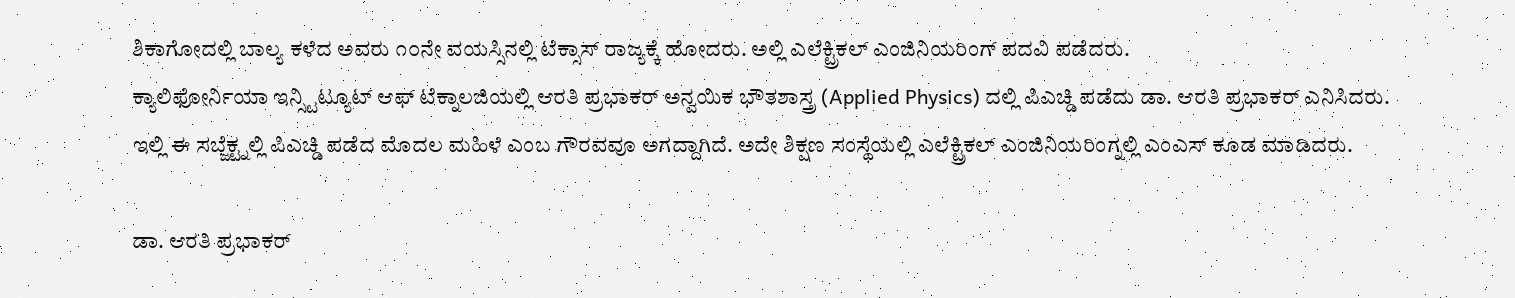ಶಿಕಾಗೋದಲ್ಲಿ ಬಾಲ್ಯ ಕಳೆದ ಅವರು ೧೦ನೇ ವಯಸ್ಸಿನಲ್ಲಿ ಟೆಕ್ಸಾಸ್ ರಾಜ್ಯಕ್ಕೆ ಹೋದರು. ಅಲ್ಲಿ ಎಲೆಕ್ಟ್ರಿಕಲ್ ಎಂಜಿನಿಯರಿಂಗ್ ಪದವಿ ಪಡೆದರು.
ಕ್ಯಾಲಿಫೋರ್ನಿಯಾ ಇನ್ಸ್ಟಿಟ್ಯೂಟ್ ಆಫ್ ಟೆಕ್ನಾಲಜಿಯಲ್ಲಿ ಆರತಿ ಪ್ರಭಾಕರ್ ಅನ್ವಯಿಕ ಭೌತಶಾಸ್ತ್ರ (Applied Physics) ದಲ್ಲಿ ಪಿಎಚ್ಡಿ ಪಡೆದು ಡಾ. ಆರತಿ ಪ್ರಭಾಕರ್ ಎನಿಸಿದರು. ಇಲ್ಲಿ ಈ ಸಬ್ಜೆಕ್ಟ್ನಲ್ಲಿ ಪಿಎಚ್ಡಿ ಪಡೆದ ಮೊದಲ ಮಹಿಳೆ ಎಂಬ ಗೌರವವೂ ಅಗದ್ದಾಗಿದೆ. ಅದೇ ಶಿಕ್ಷಣ ಸಂಸ್ಥೆಯಲ್ಲಿ ಎಲೆಕ್ಟ್ರಿಕಲ್ ಎಂಜಿನಿಯರಿಂಗ್ನಲ್ಲಿ ಎಂಎಸ್ ಕೂಡ ಮಾಡಿದರು.

ಡಾ. ಆರತಿ ಪ್ರಭಾಕರ್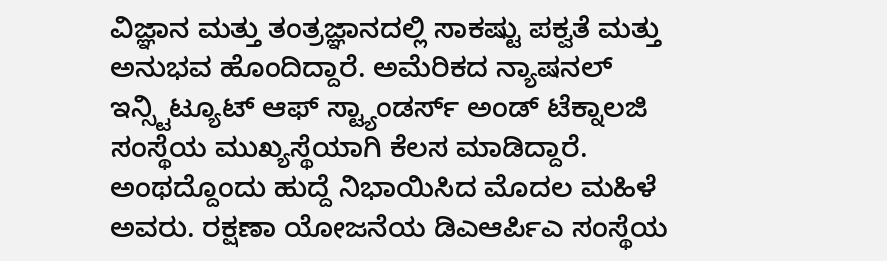ವಿಜ್ಞಾನ ಮತ್ತು ತಂತ್ರಜ್ಞಾನದಲ್ಲಿ ಸಾಕಷ್ಟು ಪಕ್ವತೆ ಮತ್ತು ಅನುಭವ ಹೊಂದಿದ್ದಾರೆ. ಅಮೆರಿಕದ ನ್ಯಾಷನಲ್ ಇನ್ಸ್ಟಿಟ್ಯೂಟ್ ಆಫ್ ಸ್ಟ್ಯಾಂಡರ್ಸ್ ಅಂಡ್ ಟೆಕ್ನಾಲಜಿ ಸಂಸ್ಥೆಯ ಮುಖ್ಯಸ್ಥೆಯಾಗಿ ಕೆಲಸ ಮಾಡಿದ್ದಾರೆ. ಅಂಥದ್ದೊಂದು ಹುದ್ದೆ ನಿಭಾಯಿಸಿದ ಮೊದಲ ಮಹಿಳೆ ಅವರು. ರಕ್ಷಣಾ ಯೋಜನೆಯ ಡಿಎಆರ್ಪಿಎ ಸಂಸ್ಥೆಯ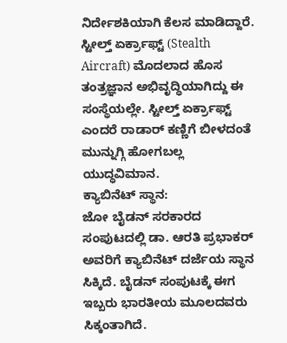ನಿರ್ದೇಶಕಿಯಾಗಿ ಕೆಲಸ ಮಾಡಿದ್ದಾರೆ. ಸ್ಟೀಲ್ತ್ ಏರ್ಕ್ರಾಫ್ಟ್ (Stealth Aircraft) ಮೊದಲಾದ ಹೊಸ ತಂತ್ರಜ್ಞಾನ ಅಭಿವೃದ್ಧಿಯಾಗಿದ್ದು ಈ ಸಂಸ್ಥೆಯಲ್ಲೇ. ಸ್ಟೀಲ್ತ್ ಏರ್ಕ್ರಾಫ್ಟ್ ಎಂದರೆ ರಾಡಾರ್ ಕಣ್ಣಿಗೆ ಬೀಳದಂತೆ ಮುನ್ನುಗ್ಗಿ ಹೋಗಬಲ್ಲ ಯುದ್ಧವಿಮಾನ.
ಕ್ಯಾಬಿನೆಟ್ ಸ್ಥಾನ:
ಜೋ ಬೈಡನ್ ಸರಕಾರದ ಸಂಪುಟದಲ್ಲಿ ಡಾ. ಆರತಿ ಪ್ರಭಾಕರ್ ಅವರಿಗೆ ಕ್ಯಾಬಿನೆಟ್ ದರ್ಜೆಯ ಸ್ಥಾನ ಸಿಕ್ಕಿದೆ. ಬೈಡನ್ ಸಂಪುಟಕ್ಕೆ ಈಗ ಇಬ್ಬರು ಭಾರತೀಯ ಮೂಲದವರು ಸಿಕ್ಕಂತಾಗಿದೆ.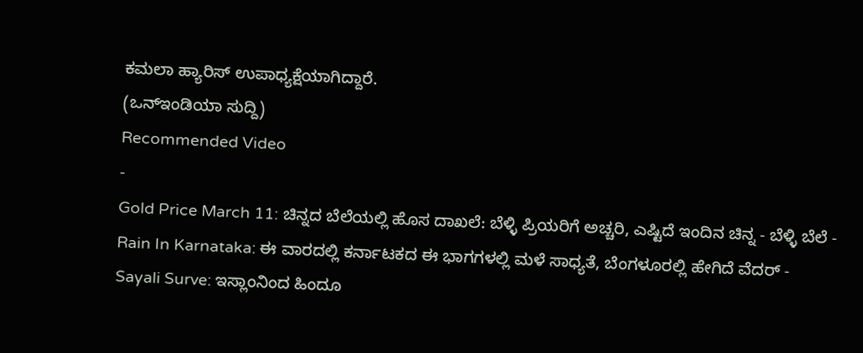ಕಮಲಾ ಹ್ಯಾರಿಸ್ ಉಪಾಧ್ಯಕ್ಷೆಯಾಗಿದ್ದಾರೆ.
(ಒನ್ಇಂಡಿಯಾ ಸುದ್ದಿ)
Recommended Video
-
Gold Price March 11: ಚಿನ್ನದ ಬೆಲೆಯಲ್ಲಿ ಹೊಸ ದಾಖಲೆ: ಬೆಳ್ಳಿ ಪ್ರಿಯರಿಗೆ ಅಚ್ಚರಿ, ಎಷ್ಟಿದೆ ಇಂದಿನ ಚಿನ್ನ - ಬೆಳ್ಳಿ ಬೆಲೆ -
Rain In Karnataka: ಈ ವಾರದಲ್ಲಿ ಕರ್ನಾಟಕದ ಈ ಭಾಗಗಳಲ್ಲಿ ಮಳೆ ಸಾಧ್ಯತೆ, ಬೆಂಗಳೂರಲ್ಲಿ ಹೇಗಿದೆ ವೆದರ್ -
Sayali Surve: ಇಸ್ಲಾಂನಿಂದ ಹಿಂದೂ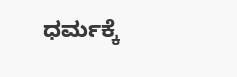ಧರ್ಮಕ್ಕೆ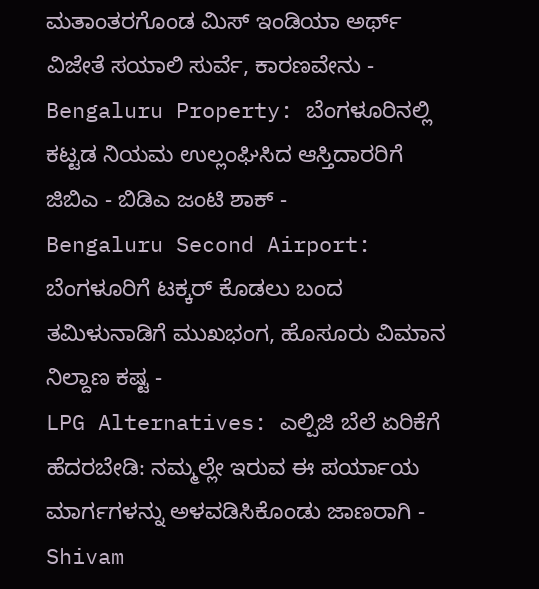ಮತಾಂತರಗೊಂಡ ಮಿಸ್ ಇಂಡಿಯಾ ಅರ್ಥ್ ವಿಜೇತೆ ಸಯಾಲಿ ಸುರ್ವೆ, ಕಾರಣವೇನು -
Bengaluru Property: ಬೆಂಗಳೂರಿನಲ್ಲಿ ಕಟ್ಟಡ ನಿಯಮ ಉಲ್ಲಂಘಿಸಿದ ಆಸ್ತಿದಾರರಿಗೆ ಜಿಬಿಎ - ಬಿಡಿಎ ಜಂಟಿ ಶಾಕ್ -
Bengaluru Second Airport: ಬೆಂಗಳೂರಿಗೆ ಟಕ್ಕರ್ ಕೊಡಲು ಬಂದ ತಮಿಳುನಾಡಿಗೆ ಮುಖಭಂಗ, ಹೊಸೂರು ವಿಮಾನ ನಿಲ್ದಾಣ ಕಷ್ಟ -
LPG Alternatives: ಎಲ್ಪಿಜಿ ಬೆಲೆ ಏರಿಕೆಗೆ ಹೆದರಬೇಡಿ: ನಮ್ಮಲ್ಲೇ ಇರುವ ಈ ಪರ್ಯಾಯ ಮಾರ್ಗಗಳನ್ನು ಅಳವಡಿಸಿಕೊಂಡು ಜಾಣರಾಗಿ -
Shivam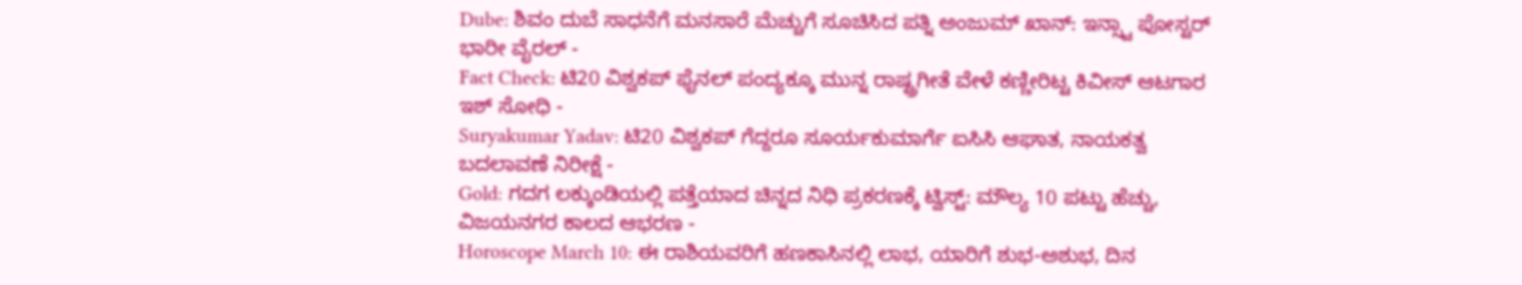Dube: ಶಿವಂ ದುಬೆ ಸಾಧನೆಗೆ ಮನಸಾರೆ ಮೆಚ್ಚುಗೆ ಸೂಚಿಸಿದ ಪತ್ನಿ ಅಂಜುಮ್ ಖಾನ್: ಇನ್ಸ್ಟಾ ಪೋಸ್ಟರ್ ಭಾರೀ ವೈರಲ್ -
Fact Check: ಟಿ20 ವಿಶ್ವಕಪ್ ಫೈನಲ್ ಪಂದ್ಯಕ್ಕೂ ಮುನ್ನ ರಾಷ್ಟ್ರಗೀತೆ ವೇಳೆ ಕಣ್ಣೀರಿಟ್ಟ ಕಿವೀಸ್ ಆಟಗಾರ ಇಶ್ ಸೋಧಿ -
Suryakumar Yadav: ಟಿ20 ವಿಶ್ವಕಪ್ ಗೆದ್ದರೂ ಸೂರ್ಯಕುಮಾರ್ಗೆ ಐಸಿಸಿ ಆಘಾತ, ನಾಯಕತ್ವ ಬದಲಾವಣೆ ನಿರೀಕ್ಷೆ -
Gold: ಗದಗ ಲಕ್ಕುಂಡಿಯಲ್ಲಿ ಪತ್ತೆಯಾದ ಚಿನ್ನದ ನಿಧಿ ಪ್ರಕರಣಕ್ಕೆ ಟ್ವಿಸ್ಟ್: ಮೌಲ್ಯ 10 ಪಟ್ಟು ಹೆಚ್ಚು, ವಿಜಯನಗರ ಕಾಲದ ಆಭರಣ -
Horoscope March 10: ಈ ರಾಶಿಯವರಿಗೆ ಹಣಕಾಸಿನಲ್ಲಿ ಲಾಭ, ಯಾರಿಗೆ ಶುಭ-ಅಶುಭ, ದಿನ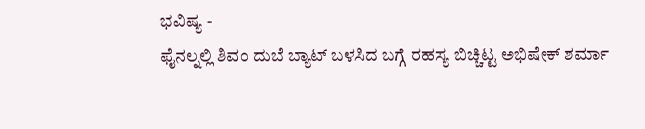ಭವಿಷ್ಯ -
ಫೈನಲ್ನಲ್ಲಿ ಶಿವಂ ದುಬೆ ಬ್ಯಾಟ್ ಬಳಸಿದ ಬಗ್ಗೆ ರಹಸ್ಯ ಬಿಚ್ಚಿಟ್ಟ ಅಭಿಷೇಕ್ ಶರ್ಮಾ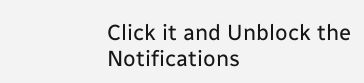Click it and Unblock the Notifications